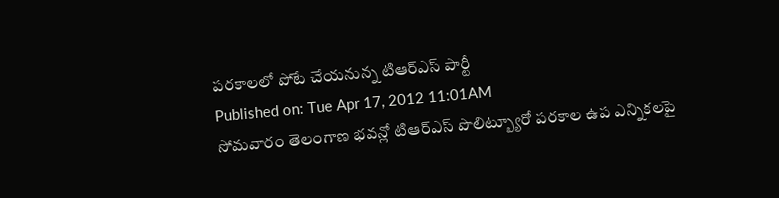పరకాలలో పోటే చేయనున్న టిఆర్ఎస్ పార్టీ
Published on: Tue Apr 17, 2012 11:01AM
సోమవారం తెలంగాణ భవన్లో టిఆర్ఎస్ పొలిట్బ్యూరో పరకాల ఉప ఎన్నికలపై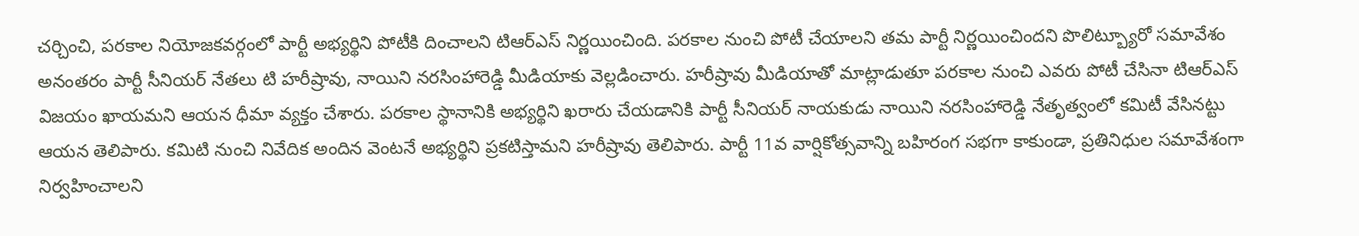చర్చించి, పరకాల నియోజకవర్గంలో పార్టీ అభ్యర్థిని పోటీకి దించాలని టిఆర్ఎస్ నిర్ణయించింది. పరకాల నుంచి పోటీ చేయాలని తమ పార్టీ నిర్ణయించిందని పొలిట్బ్యూరో సమావేశం అనంతరం పార్టీ సీనియర్ నేతలు టి హరీష్రావు, నాయిని నరసింహారెడ్డి మీడియాకు వెల్లడించారు. హరీష్రావు మీడియాతో మాట్లాడుతూ పరకాల నుంచి ఎవరు పోటీ చేసినా టిఆర్ఎస్ విజయం ఖాయమని ఆయన ధీమా వ్యక్తం చేశారు. పరకాల స్థానానికి అభ్యర్థిని ఖరారు చేయడానికి పార్టీ సీనియర్ నాయకుడు నాయిని నరసింహారెడ్డి నేతృత్వంలో కమిటీ వేసినట్టు ఆయన తెలిపారు. కమిటి నుంచి నివేదిక అందిన వెంటనే అభ్యర్థిని ప్రకటిస్తామని హరీష్రావు తెలిపారు. పార్టీ 11వ వార్షికోత్సవాన్ని బహిరంగ సభగా కాకుండా, ప్రతినిధుల సమావేశంగా నిర్వహించాలని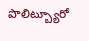పొలిట్బ్యూరో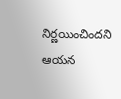నిర్ణయించిందని ఆయన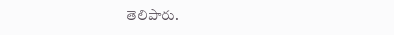తెలిపారు.